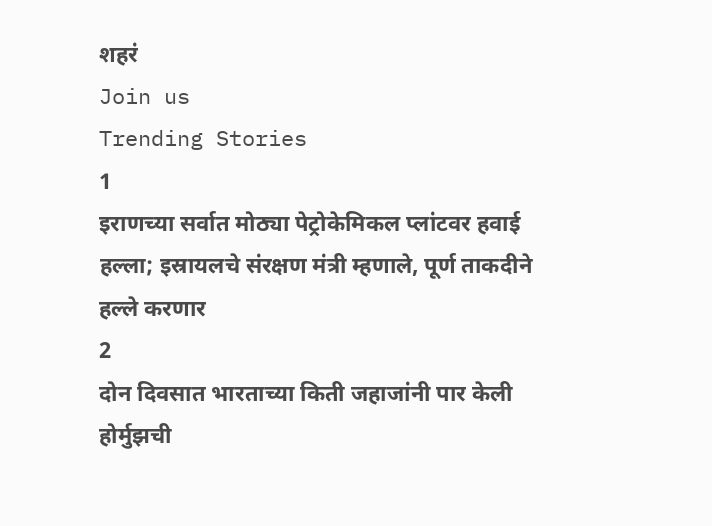शहरं
Join us
Trending Stories
1
इराणच्या सर्वात मोठ्या पेट्रोकेमिकल प्लांटवर हवाई हल्ला; इस्रायलचे संरक्षण मंत्री म्हणाले, पूर्ण ताकदीने हल्ले करणार
2
दोन दिवसात भारताच्या किती जहाजांनी पार केली होर्मुझची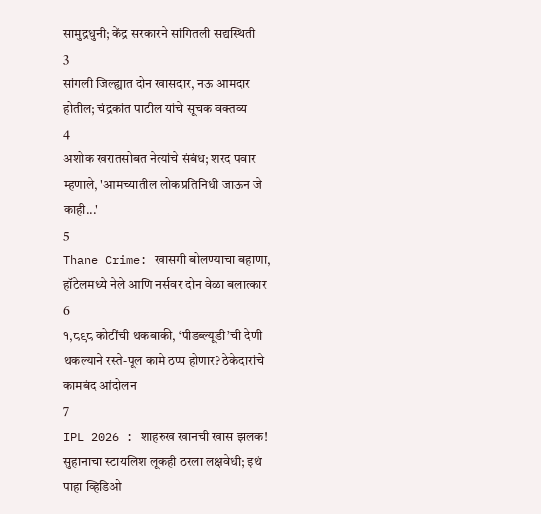सामुद्रधुनी; केंद्र सरकारने सांगितली सद्यस्थिती
3
सांगली जिल्ह्यात दोन खासदार, नऊ आमदार होतील; चंद्रकांत पाटील यांचे सूचक वक्तव्य
4
अशोक खरातसोबत नेत्यांचे संबंध; शरद पवार म्हणाले, 'आमच्यातील लोकप्रतिनिधी जाऊन जे काही...'
5
Thane Crime: खासगी बोलण्याचा बहाणा, हॉटेलमध्ये नेले आणि नर्सवर दोन वेळा बलात्कार
6
१,८९८ कोटींची थकबाकी, ‘पीडब्ल्यूडी’ची देणी थकल्याने रस्ते-पूल कामे ठप्प होणार? ठेकेदारांचे कामबंद आंदोलन
7
IPL 2026 : शाहरुख खानची खास झलक! सुहानाचा स्टायलिश लूकही ठरला लक्षवेधी; इथं पाहा व्हिडिओ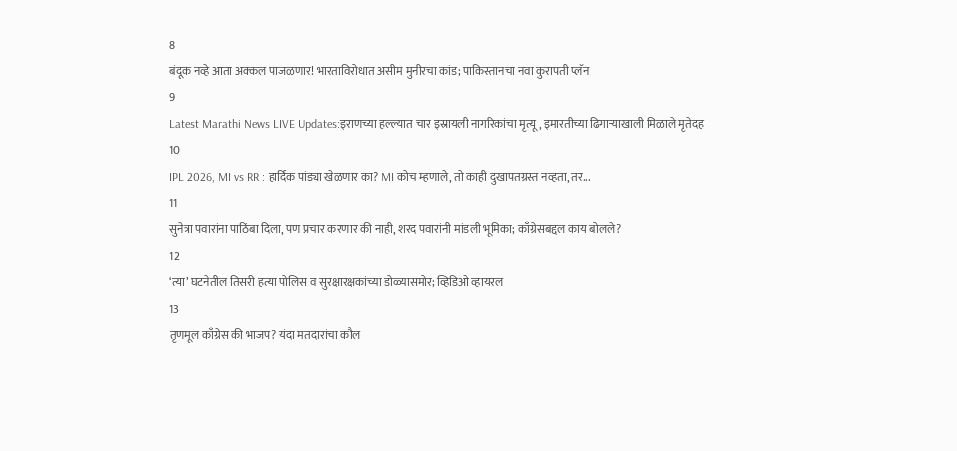8
बंदूक नव्हे आता अक्कल पाजळणार! भारताविरोधात असीम मुनीरचा कांड; पाकिस्तानचा नवा कुरापती प्लॅन
9
Latest Marathi News LIVE Updates:इराणच्या हल्ल्यात चार इस्रायली नागरिकांचा मृत्यू, इमारतीच्या ढिगाऱ्याखाली मिळाले मृतेदह
10
IPL 2026, MI vs RR : हार्दिक पांड्या खेळणार का? MI कोच म्हणाले, तो काही दुखापतग्रस्त नव्हता, तर...
11
सुनेत्रा पवारांना पाठिंबा दिला, पण प्रचार करणार की नाही, शरद पवारांनी मांडली भूमिका; काँग्रेसबद्दल काय बोलले?
12
‘त्या’ घटनेतील तिसरी हत्या पोलिस व सुरक्षारक्षकांच्या डोळ्यासमोर; व्हिडिओ व्हायरल
13
तृणमूल काँग्रेस की भाजप? यंदा मतदारांचा कौल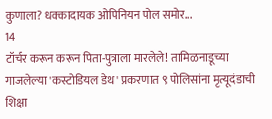कुणाला? धक्कादायक ओपिनियन पोल समोर...
14
टॉर्चर करून करून पिता-पुत्राला मारलेले! तामिळनाडूच्या गाजलेल्या 'कस्टोडियल डेथ' प्रकरणात ९ पोलिसांना मृत्यूदंडाची शिक्षा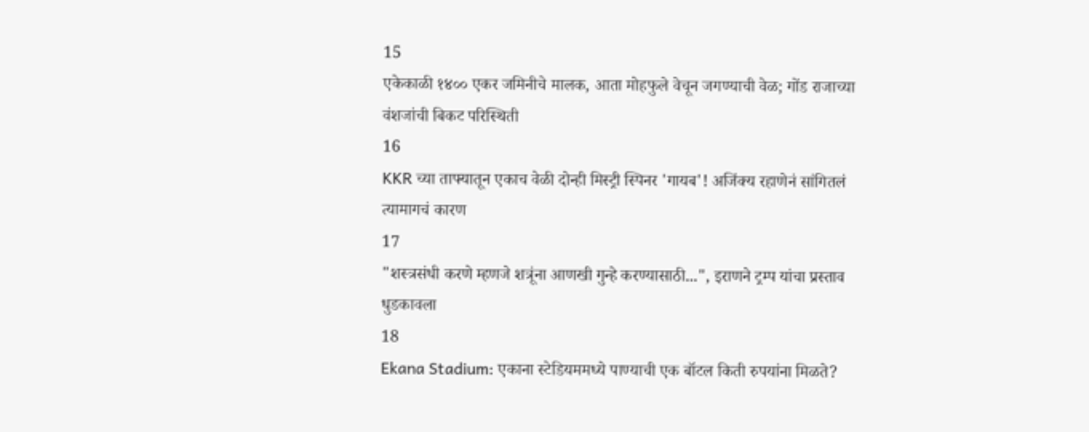15
एकेकाळी १४०० एकर जमिनीचे मालक, आता मोहफुले वेचून जगण्याची वेळ; गोंड राजाच्या वंशजांची बिकट परिस्थिती
16
KKR च्या ताफ्यातून एकाच वेळी दोन्ही मिस्ट्री स्पिनर 'गायब'! अजिंक्य रहाणेनं सांगितलं त्यामागचं कारण
17
"शस्त्रसंधी करणे म्हणजे शत्रूंना आणखी गुन्हे करण्यासाठी...", इराणने ट्रम्प यांचा प्रस्ताव धुडकावला
18
Ekana Stadium: एकाना स्टेडियममध्ये पाण्याची एक बॉटल किती रुपयांना मिळते?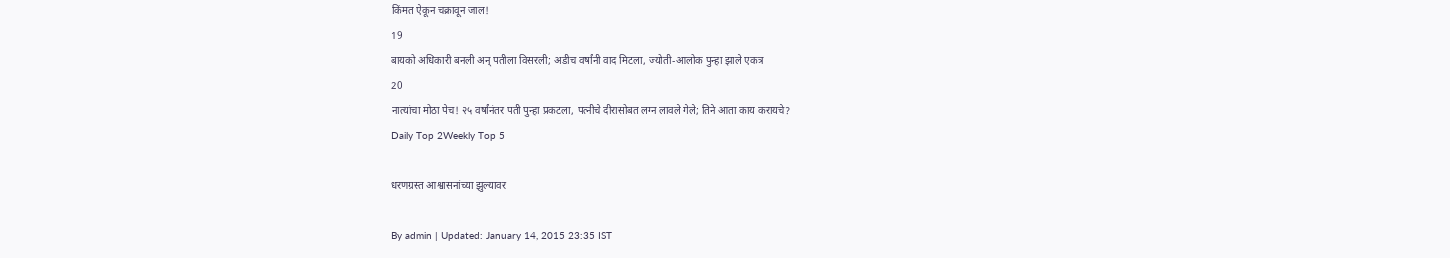किंमत ऐकून चक्रावून जाल!
19
बायको अधिकारी बनली अन् पतीला विसरली; अडीच वर्षांनी वाद मिटला, ज्योती-आलोक पुन्हा झाले एकत्र
20
नात्यांचा मोठा पेच! २५ वर्षांनंतर पती पुन्हा प्रकटला, पत्नीचे दीरासोबत लग्न लावले गेले; तिने आता काय करायचे?
Daily Top 2Weekly Top 5

धरणग्रस्त आश्वासनांच्या झुल्यावर

By admin | Updated: January 14, 2015 23:35 IST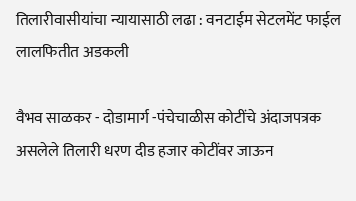तिलारीवासीयांचा न्यायासाठी लढा : वनटाईम सेटलमेंट फाईल लालफितीत अडकली

वैभव साळकर - दोडामार्ग -पंचेचाळीस कोटींचे अंदाजपत्रक असलेले तिलारी धरण दीड हजार कोटींवर जाऊन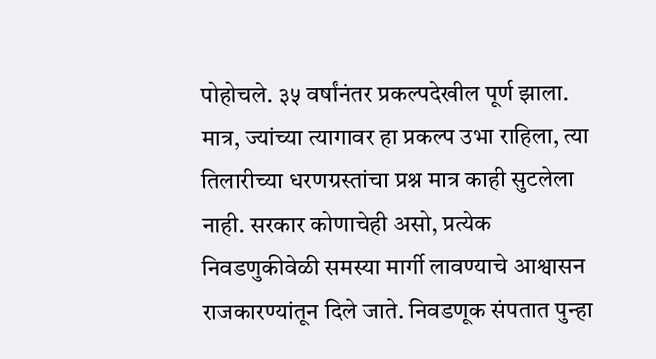पोहोचले. ३५ वर्षांनंतर प्रकल्पदेखील पूर्ण झाला. मात्र, ज्यांच्या त्यागावर हा प्रकल्प उभा राहिला, त्या तिलारीच्या धरणग्रस्तांचा प्रश्न मात्र काही सुटलेला नाही. सरकार कोणाचेही असो, प्रत्येक निवडणुकीवेळी समस्या मार्गी लावण्याचे आश्वासन राजकारण्यांतून दिले जाते. निवडणूक संपतात पुन्हा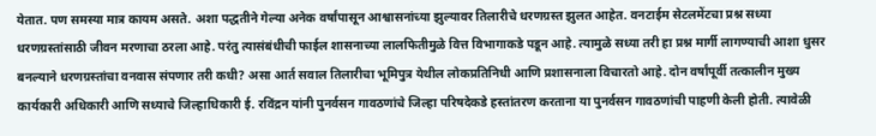येतात. पण समस्या मात्र कायम असते. अशा पद्धतीने गेल्या अनेक वर्षांपासून आश्वासनांच्या झुल्यावर तिलारीचे धरणग्रस्त झुलत आहेत. वनटाईम सेटलमेंटचा प्रश्न सध्या धरणग्रस्तांसाठी जीवन मरणाचा ठरला आहे. परंतु त्यासंबंधीची फाईल शासनाच्या लालफितीमुळे वित्त विभागाकडे पडून आहे. त्यामुळे सध्या तरी हा प्रश्न मार्गी लागण्याची आशा धुसर बनल्याने धरणग्रस्तांचा वनवास संपणार तरी कधी? असा आर्त सवाल तिलारीचा भूमिपुत्र येथील लोकप्रतिनिधी आणि प्रशासनाला विचारतो आहे. दोन वर्षांपूर्वी तत्कालीन मुख्य कार्यकारी अधिकारी आणि सध्याचे जिल्हाधिकारी ई. रविंद्रन यांनी पुनर्वसन गावठणांचे जिल्हा परिषदेकडे हस्तांतरण करताना या पुनर्वसन गावठणांची पाहणी केली होती. त्यावेळी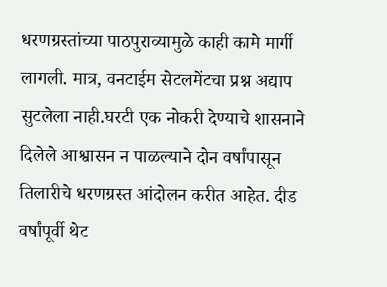धरणग्रस्तांच्या पाठपुराव्यामुळे काही कामे मार्गी लागली. मात्र, वनटाईम सेटलमेंटचा प्रश्न अद्याप सुटलेला नाही.घरटी एक नोकरी देण्याचे शासनाने दिलेले आश्वासन न पाळल्याने दोन वर्षांपासून तिलारीचे धरणग्रस्त आंदोलन करीत आहेत. दीड वर्षांपूर्वी थेट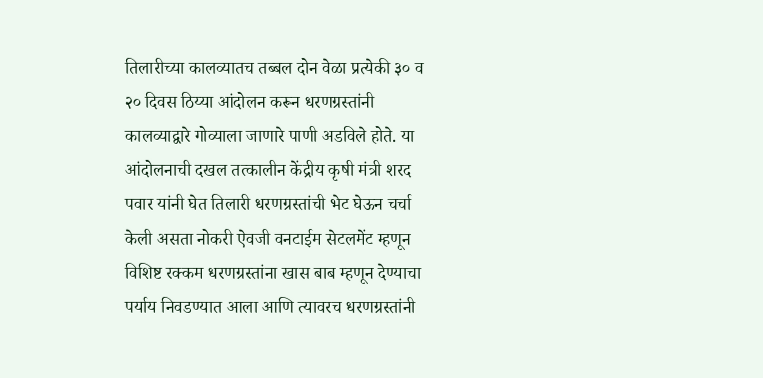तिलारीच्या कालव्यातच तब्बल दोन वेळा प्रत्येकी ३० व २० दिवस ठिय्या आंदोलन करून धरणग्रस्तांनी कालव्याद्वारे गोव्याला जाणारे पाणी अडविले होते. या आंदोलनाची दखल तत्कालीन केंद्रीय कृषी मंत्री शरद पवार यांनी घेत तिलारी धरणग्रस्तांची भेट घेऊन चर्चा केली असता नोकरी ऐवजी वनटाईम सेटलमेंट म्हणून विशिष्ट रक्कम धरणग्रस्तांना खास बाब म्हणून देण्याचा पर्याय निवडण्यात आला आणि त्यावरच धरणग्रस्तांनी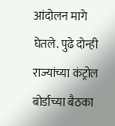आंदोलन मागे घेतले. पुढे दोन्ही राज्यांच्या कंट्रोल बोर्डाच्या बैठका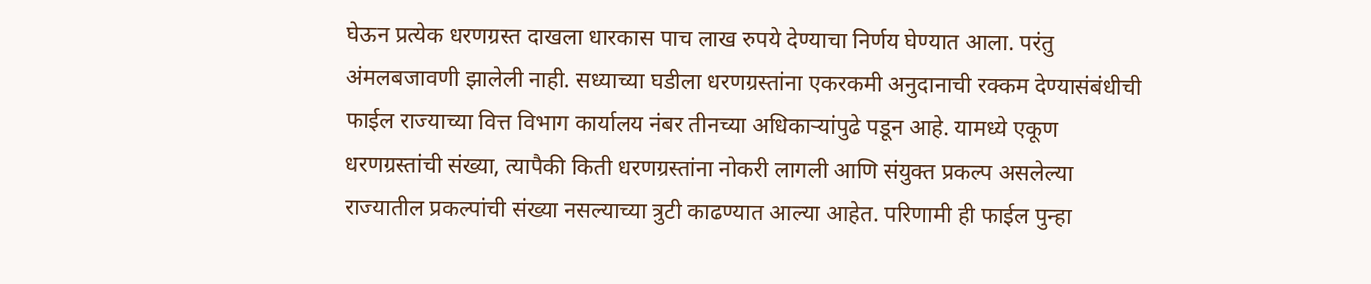घेऊन प्रत्येक धरणग्रस्त दाखला धारकास पाच लाख रुपये देण्याचा निर्णय घेण्यात आला. परंतु अंमलबजावणी झालेली नाही. सध्याच्या घडीला धरणग्रस्तांना एकरकमी अनुदानाची रक्कम देण्यासंबंधीची फाईल राज्याच्या वित्त विभाग कार्यालय नंबर तीनच्या अधिकाऱ्यांपुढे पडून आहे. यामध्ये एकूण धरणग्रस्तांची संख्या, त्यापैकी किती धरणग्रस्तांना नोकरी लागली आणि संयुक्त प्रकल्प असलेल्या राज्यातील प्रकल्पांची संख्या नसल्याच्या त्रुटी काढण्यात आल्या आहेत. परिणामी ही फाईल पुन्हा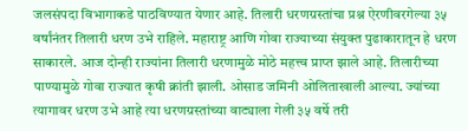जलसंपदा विभागाकडे पाठविण्यात येणार आहे. तिलारी धरणग्रस्तांचा प्रश्न ऐरणीवरगेल्या ३५ वर्षांनंतर तिलारी धरण उभे राहिले. महाराष्ट्र आणि गोवा राज्याच्या संयुक्त पुढाकारातून हे धरण साकारले. आज दोन्ही राज्यांना तिलारी धरणामुळे मोठे महत्त्व प्राप्त झाले आहे. तिलारीच्या पाण्यामुळे गोवा राज्यात कृषी क्रांती झाली. ओसाड जमिनी ओलिताखाली आल्या. ज्यांच्या त्यागावर धरण उभे आहे त्या धरणग्रस्तांच्या वाट्याला गेली ३५ वर्षे तरी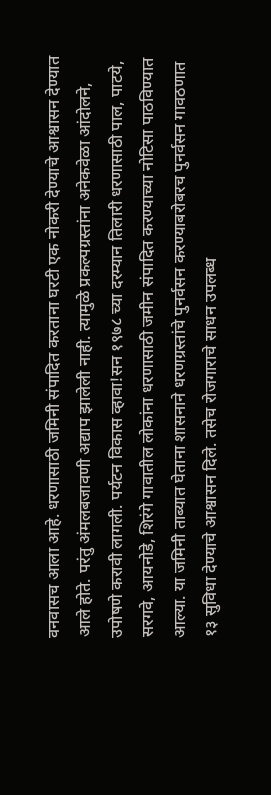वनवासच आला आहे. धरणासाठी जमिनी संपादित करताना घरटी एक नोकरी देण्याचे आश्वासन देण्यात आले होते. परंतु अंमलबजावणी अद्याप झालेली नाही. त्यामुळे प्रकल्पग्रस्तांना अनेकवेळा आंदोलने, उपोषणे करावी लागली. पर्यटन विकास व्हावा!सन १९७८ च्या दरम्यान तिलारी धरणासाठी पाल, पाटये, सरगवे, आयनोडे, शिरंगे गावातील लोकांना धरणासाठी जमीन संपादित करण्याच्या नोटिसा पाठविण्यात आल्या. या जमिनी ताब्यात घेताना शासनाने धरणग्रस्तांचे पुनर्वसन करण्याबरोबरच पुनर्वसन गावठणात १३ सुविधा देण्याचे आश्वासन दिले. तसेच रोजगाराचे साधन उपलब्ध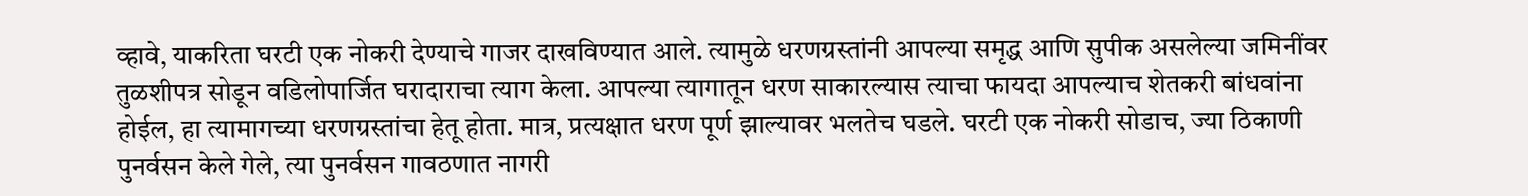व्हावे, याकरिता घरटी एक नोकरी देण्याचे गाजर दाखविण्यात आले. त्यामुळे धरणग्रस्तांनी आपल्या समृद्ध आणि सुपीक असलेल्या जमिनींवर तुळशीपत्र सोडून वडिलोपार्जित घरादाराचा त्याग केला. आपल्या त्यागातून धरण साकारल्यास त्याचा फायदा आपल्याच शेतकरी बांधवांना होईल, हा त्यामागच्या धरणग्रस्तांचा हेतू होता. मात्र, प्रत्यक्षात धरण पूर्ण झाल्यावर भलतेच घडले. घरटी एक नोकरी सोडाच, ज्या ठिकाणी पुनर्वसन केले गेले, त्या पुनर्वसन गावठणात नागरी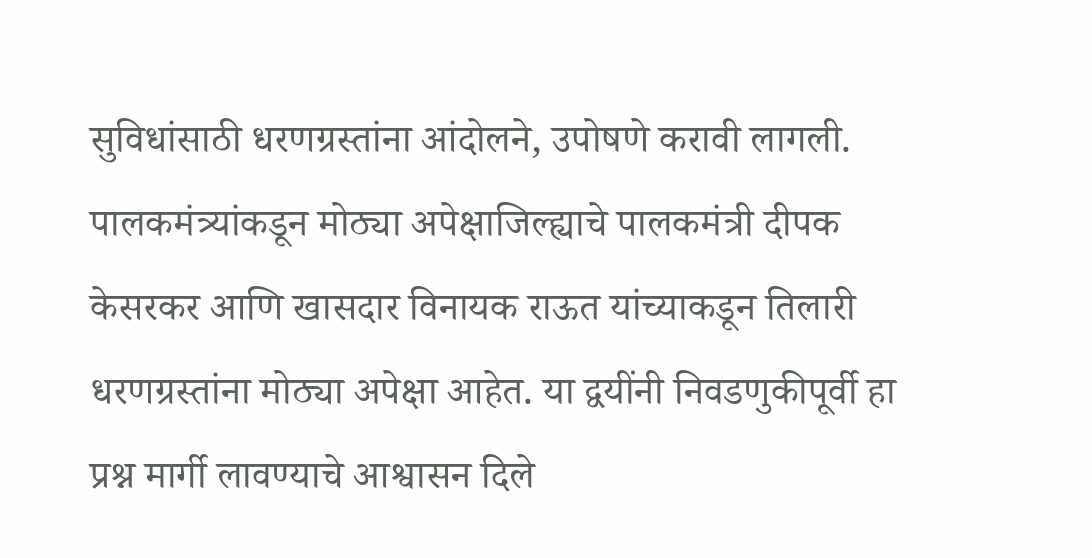सुविधांसाठी धरणग्रस्तांना आंदोलने, उपोषणे करावी लागली. पालकमंत्र्यांकडून मोठ्या अपेक्षाजिल्ह्याचे पालकमंत्री दीपक केसरकर आणि खासदार विनायक राऊत यांच्याकडून तिलारी धरणग्रस्तांना मोठ्या अपेक्षा आहेत. या द्वयींनी निवडणुकीपूर्वी हा प्रश्न मार्गी लावण्याचे आश्वासन दिले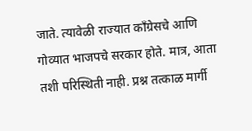जाते. त्यावेळी राज्यात काँग्रेसचे आणि गोव्यात भाजपचे सरकार होते. मात्र, आता तशी परिस्थिती नाही. प्रश्न तत्काळ मार्गी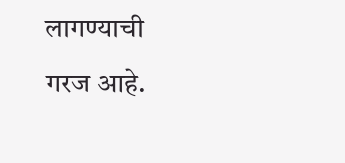लागण्याची गरज आहे.